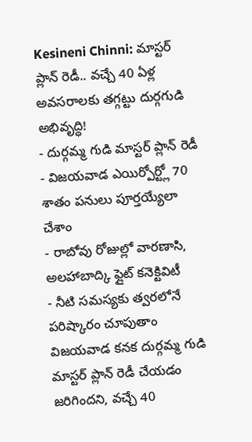Kesineni Chinni: మాస్టర్ ప్లాన్ రెడీ.. వచ్చే 40 ఏళ్ల అవసరాలకు తగ్గట్టు దుర్గగుడి అభివృద్ధి!
- దుర్గమ్మ గుడి మాస్టర్ ప్లాన్ రెడీ
- విజయవాడ ఎయిర్పోర్ట్లో 70 శాతం పనులు పూర్తయ్యేలా చేశాం
- రాబోవు రోజుల్లో వారణాసి, అలహాబాద్కి ఫ్లైట్ కనెక్టివిటీ
- నీటి సమస్యకు త్వరలోనే పరిష్కారం చూపుతాం
విజయవాడ కనక దుర్గమ్మ గుడి మాస్టర్ ప్లాన్ రెడీ చేయడం జరిగిందని, వచ్చే 40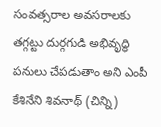సంవత్సరాల అవసరాలకు తగ్గట్టు దుర్గగుడి అభివృద్ధి పనులు చేపడుతాం అని ఎంపీ కేశినేని శివనాథ్ (చిన్ని)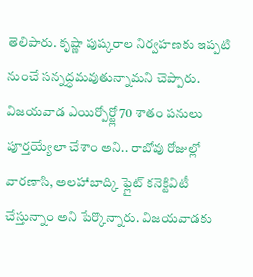తెలిపారు. కృష్ణా పుష్కరాల నిర్వహణకు ఇప్పటి నుంచే సన్నద్ధమవుతున్నామని చెప్పారు. విజయవాడ ఎయిర్పోర్ట్లో 70 శాతం పనులు పూర్తయ్యేలా చేశాం అని.. రాబోవు రోజుల్లో వారణాసి, అలహాబాద్కి ఫ్లైట్ కనెక్టివిటీ చేస్తున్నాం అని పేర్కొన్నారు. విజయవాడకు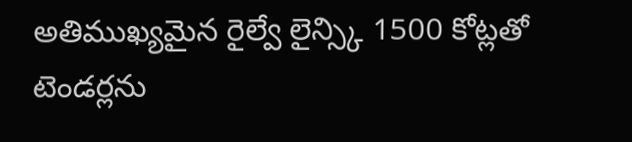అతిముఖ్యమైన రైల్వే లైన్స్కి 1500 కోట్లతో టెండర్లను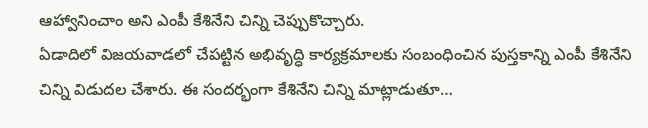ఆహ్వానించాం అని ఎంపీ కేశినేని చిన్ని చెప్పుకొచ్చారు.
ఏడాదిలో విజయవాడలో చేపట్టిన అభివృద్ధి కార్యక్రమాలకు సంబంధించిన పుస్తకాన్ని ఎంపీ కేశినేని చిన్ని విడుదల చేశారు. ఈ సందర్భంగా కేశినేని చిన్ని మాట్లాడుతూ…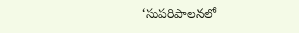‘సుపరిపాలనలో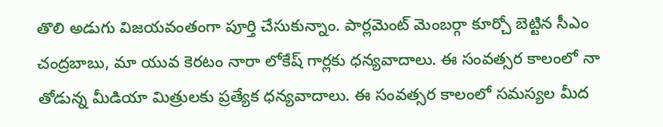తొలి అడుగు విజయవంతంగా పూర్తి చేసుకున్నాం. పార్లమెంట్ మెంబర్గా కూర్చో బెట్టిన సీఎం చంద్రబాబు, మా యువ కెరటం నారా లోకేష్ గార్లకు ధన్యవాదాలు. ఈ సంవత్సర కాలంలో నా తోడున్న మీడియా మిత్రులకు ప్రత్యేక ధన్యవాదాలు. ఈ సంవత్సర కాలంలో సమస్యల మీద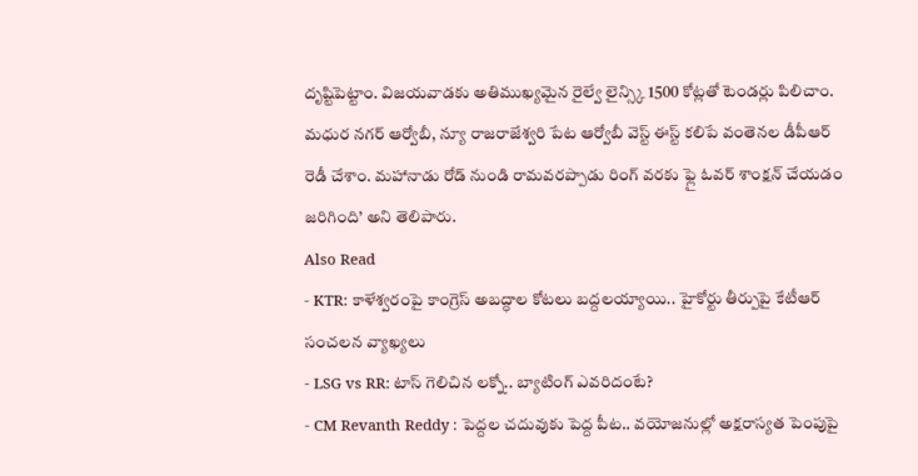దృష్టిపెట్టాం. విజయవాడకు అతిముఖ్యమైన రైల్వే లైన్స్కి 1500 కోట్లతో టెండర్లు పిలిచాం. మధుర నగర్ ఆర్వోబీ, న్యూ రాజరాజేశ్వరి పేట ఆర్వోబీ వెస్ట్ ఈస్ట్ కలిపే వంతెనల డీపీఆర్ రెడీ చేశాం. మహానాడు రోడ్ నుండి రామవరప్పాడు రింగ్ వరకు ఫ్లై ఓవర్ శాంక్షన్ చేయడం జరిగింది’ అని తెలిపారు.
Also Read
- KTR: కాళేశ్వరంపై కాంగ్రెస్ అబద్ధాల కోటలు బద్దలయ్యాయి.. హైకోర్టు తీర్పుపై కేటీఆర్ సంచలన వ్యాఖ్యలు
- LSG vs RR: టాస్ గెలిచిన లక్నో.. బ్యాటింగ్ ఎవరిదంటే?
- CM Revanth Reddy : పెద్దల చదువుకు పెద్ద పీట.. వయోజనుల్లో అక్షరాస్యత పెంపుపై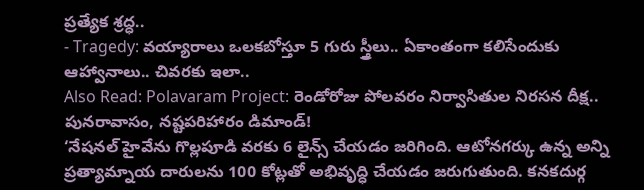ప్రత్యేక శ్రద్ధ..
- Tragedy: వయ్యారాలు ఒలకబోస్తూ 5 గురు స్త్రీలు.. ఏకాంతంగా కలిసేందుకు ఆహ్వానాలు.. చివరకు ఇలా..
Also Read: Polavaram Project: రెండోరోజు పోలవరం నిర్వాసితుల నిరసన దీక్ష.. పునరావాసం, నష్టపరిహారం డిమాండ్!
‘నేషనల్ హైవేను గొల్లపూడి వరకు 6 లైన్స్ చేయడం జరిగింది. ఆటోనగర్కు ఉన్న అన్ని ప్రత్యామ్నాయ దారులను 100 కోట్లతో అభివృద్ధి చేయడం జరుగుతుంది. కనకదుర్గ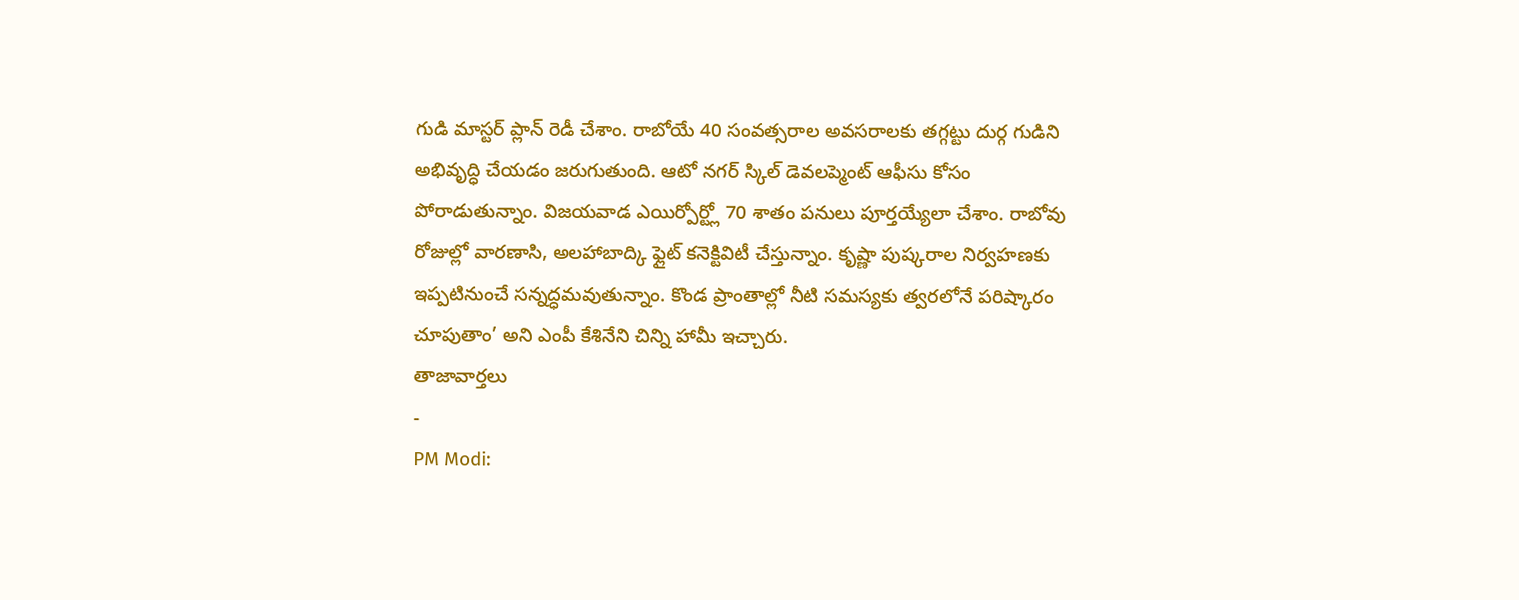గుడి మాస్టర్ ప్లాన్ రెడీ చేశాం. రాబోయే 40 సంవత్సరాల అవసరాలకు తగ్గట్టు దుర్గ గుడిని అభివృద్ధి చేయడం జరుగుతుంది. ఆటో నగర్ స్కిల్ డెవలప్మెంట్ ఆఫీసు కోసం పోరాడుతున్నాం. విజయవాడ ఎయిర్పోర్ట్లో 70 శాతం పనులు పూర్తయ్యేలా చేశాం. రాబోవు రోజుల్లో వారణాసి, అలహాబాద్కి ఫ్లైట్ కనెక్టివిటీ చేస్తున్నాం. కృష్ణా పుష్కరాల నిర్వహణకు ఇప్పటినుంచే సన్నద్ధమవుతున్నాం. కొండ ప్రాంతాల్లో నీటి సమస్యకు త్వరలోనే పరిష్కారం చూపుతాం’ అని ఎంపీ కేశినేని చిన్ని హామీ ఇచ్చారు.
తాజావార్తలు
-
PM Modi: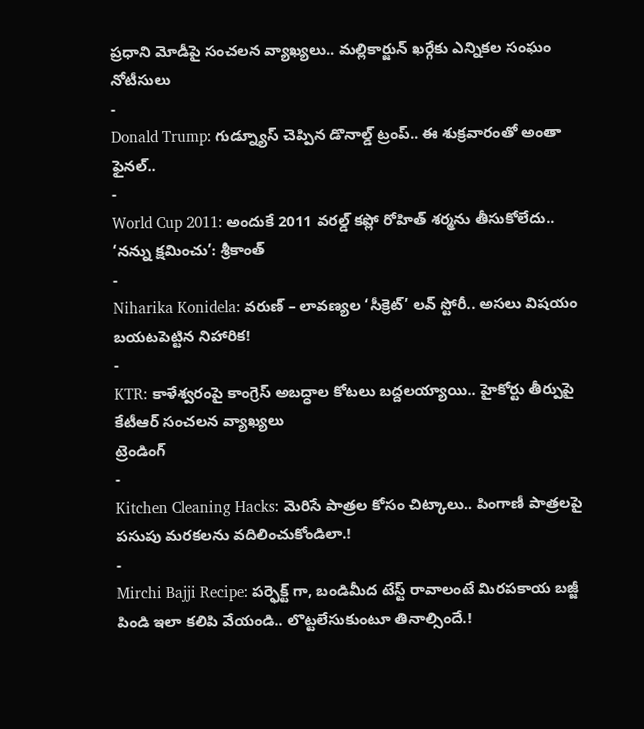ప్రధాని మోడీపై సంచలన వ్యాఖ్యలు.. మల్లికార్జున్ ఖర్గేకు ఎన్నికల సంఘం నోటీసులు
-
Donald Trump: గుడ్న్యూస్ చెప్పిన డొనాల్డ్ ట్రంప్.. ఈ శుక్రవారంతో అంతా ఫైనల్..
-
World Cup 2011: అందుకే 2011 వరల్డ్ కప్లో రోహిత్ శర్మను తీసుకోలేదు.. ‘నన్ను క్షమించు’: శ్రీకాంత్
-
Niharika Konidela: వరుణ్ – లావణ్యల ‘సీక్రెట్’ లవ్ స్టోరీ.. అసలు విషయం బయటపెట్టిన నిహారిక!
-
KTR: కాళేశ్వరంపై కాంగ్రెస్ అబద్ధాల కోటలు బద్దలయ్యాయి.. హైకోర్టు తీర్పుపై కేటీఆర్ సంచలన వ్యాఖ్యలు
ట్రెండింగ్
-
Kitchen Cleaning Hacks: మెరిసే పాత్రల కోసం చిట్కాలు.. పింగాణీ పాత్రలపై పసుపు మరకలను వదిలించుకోండిలా.!
-
Mirchi Bajji Recipe: పర్ఫెక్ట్ గా, బండిమీద టేస్ట్ రావాలంటే మిరపకాయ బజ్జీ పిండి ఇలా కలిపి వేయండి.. లొట్టలేసుకుంటూ తినాల్సిందే.!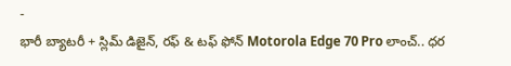-
భారీ బ్యాటరీ + స్లిమ్ డిజైన్, రఫ్ & టఫ్ ఫోన్ Motorola Edge 70 Pro లాంచ్.. ధర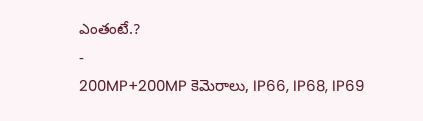ఎంతంటే.?
-
200MP+200MP కెమెరాలు, IP66, IP68, IP69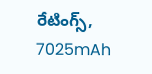రేటింగ్స్, 7025mAh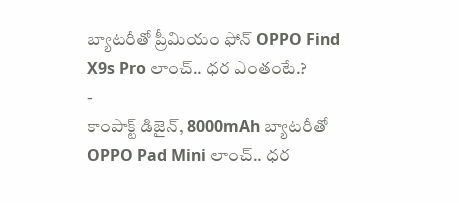బ్యాటరీతో ప్రీమియం ఫోన్ OPPO Find X9s Pro లాంచ్.. ధర ఎంతంటే.?
-
కాంపాక్ట్ డిజైన్, 8000mAh బ్యాటరీతో OPPO Pad Mini లాంచ్.. ధర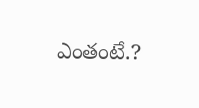ఎంతంటే.?